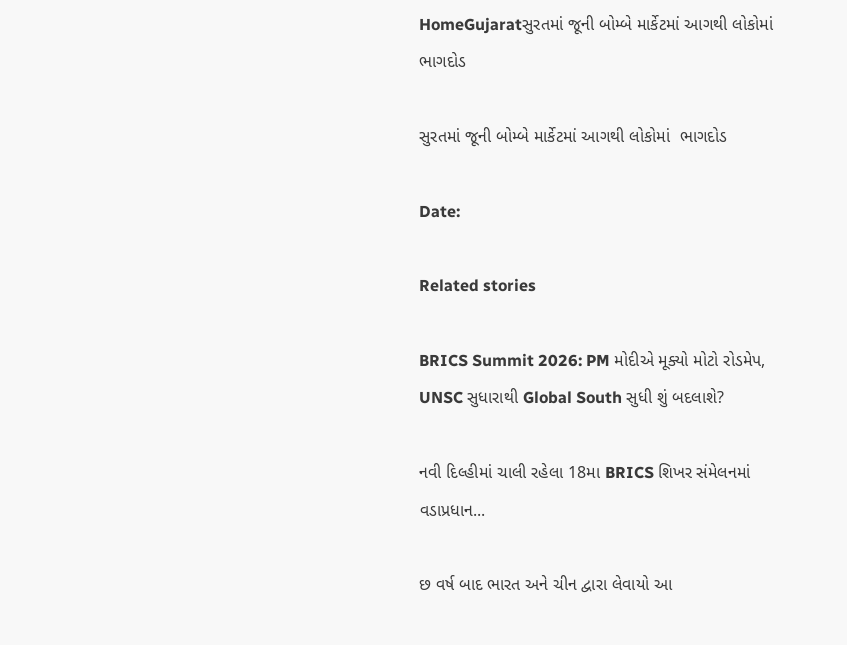HomeGujaratસુરતમાં જૂની બોમ્બે માર્કેટમાં આગથી લોકોમાં  ભાગદોડ

સુરતમાં જૂની બોમ્બે માર્કેટમાં આગથી લોકોમાં  ભાગદોડ

Date:

Related stories

BRICS Summit 2026: PM મોદીએ મૂક્યો મોટો રોડમેપ, UNSC સુધારાથી Global South સુધી શું બદલાશે?

નવી દિલ્હીમાં ચાલી રહેલા 18મા BRICS શિખર સંમેલનમાં વડાપ્રધાન...

છ વર્ષ બાદ ભારત અને ચીન દ્વારા લેવાયો આ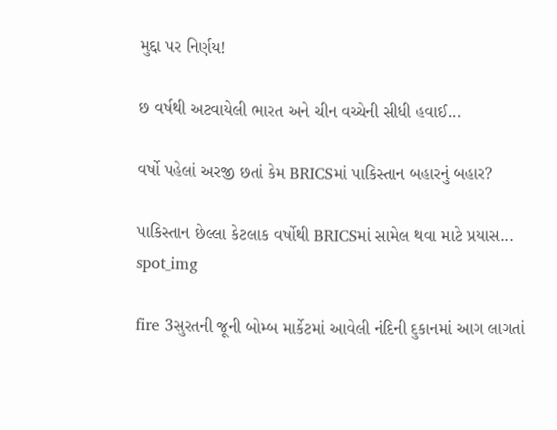મુદ્દા પર નિર્ણય!

છ વર્ષથી અટવાયેલી ભારત અને ચીન વચ્ચેની સીધી હવાઈ...

વર્ષો પહેલાં અરજી છતાં કેમ BRICSમાં પાકિસ્તાન બહારનું બહાર?

પાકિસ્તાન છેલ્લા કેટલાક વર્ષોથી BRICSમાં સામેલ થવા માટે પ્રયાસ...
spot_img

fire 3સુરતની જૂની બોમ્બ માર્કેટમાં આવેલી નંદિની દુકાનમાં આગ લાગતાં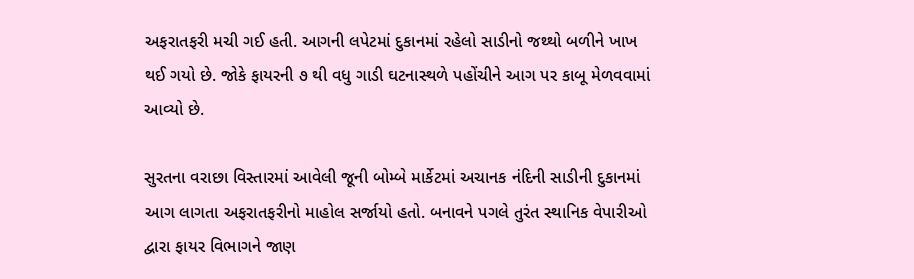અફરાતફરી મચી ગઈ હતી. આગની લપેટમાં દુકાનમાં રહેલો સાડીનો જથ્થો બળીને ખાખ થઈ ગયો છે. જોકે ફાયરની ૭ થી વધુ ગાડી ઘટનાસ્થળે પહોંચીને આગ પર કાબૂ મેળવવામાં આવ્યો છે.

સુરતના વરાછા વિસ્તારમાં આવેલી જૂની બોમ્બે માર્કેટમાં અચાનક નંદિની સાડીની દુકાનમાં આગ લાગતા અફરાતફરીનો માહોલ સર્જાયો હતો. બનાવને પગલે તુરંત સ્થાનિક વેપારીઓ દ્વારા ફાયર વિભાગને જાણ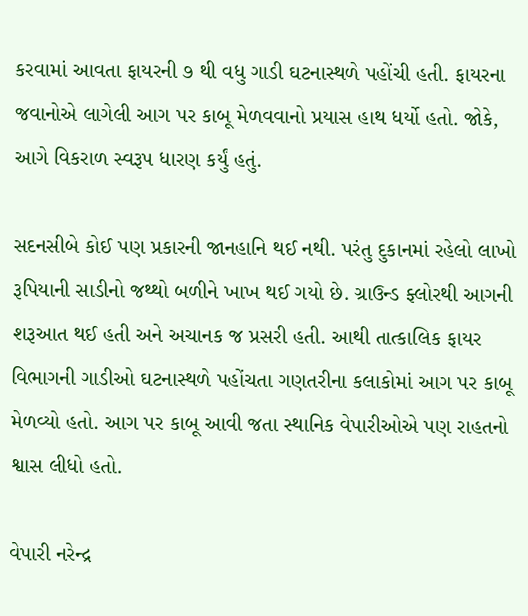કરવામાં આવતા ફાયરની ૭ થી વધુ ગાડી ઘટનાસ્થળે પહોંચી હતી. ફાયરના જવાનોએ લાગેલી આગ પર કાબૂ મેળવવાનો પ્રયાસ હાથ ધર્યો હતો. જોકે, આગે વિકરાળ સ્વરૂપ ધારણ કર્યું હતું.

સદનસીબે કોઈ પણ પ્રકારની જાનહાનિ થઈ નથી. પરંતુ દુકાનમાં રહેલો લાખો રૂપિયાની સાડીનો જથ્થો બળીને ખાખ થઈ ગયો છે. ગ્રાઉન્ડ ફ્લોરથી આગની શરૂઆત થઈ હતી અને અચાનક જ પ્રસરી હતી. આથી તાત્કાલિક ફાયર વિભાગની ગાડીઓ ઘટનાસ્થળે પહોંચતા ગણતરીના કલાકોમાં આગ પર કાબૂ મેળવ્યો હતો. આગ પર કાબૂ આવી જતા સ્થાનિક વેપારીઓએ પણ રાહતનો શ્વાસ લીધો હતો.

વેપારી નરેન્દ્ર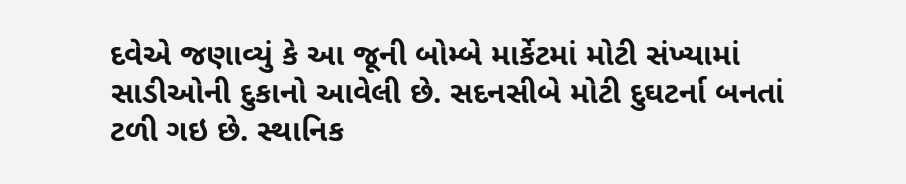દવેએ જણાવ્યું કે આ જૂની બોમ્બે માર્કેટમાં મોટી સંખ્યામાં સાડીઓની દુકાનો આવેલી છે. સદનસીબે મોટી દુઘટર્ના બનતાં ટળી ગઇ છે. સ્થાનિક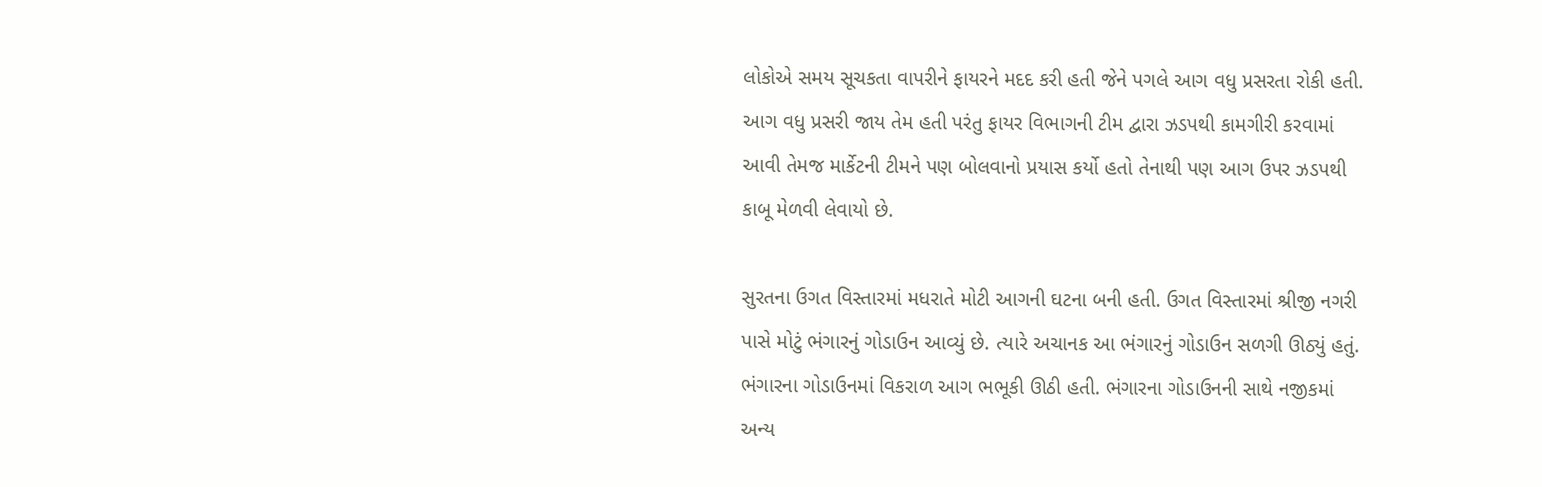લોકોએ સમય સૂચકતા વાપરીને ફાયરને મદદ કરી હતી જેને પગલે આગ વધુ પ્રસરતા રોકી હતી. આગ વધુ પ્રસરી જાય તેમ હતી પરંતુ ફાયર વિભાગની ટીમ દ્વારા ઝડપથી કામગીરી કરવામાં આવી તેમજ માર્કેટની ટીમને પણ બોલવાનો પ્રયાસ કર્યો હતો તેનાથી પણ આગ ઉપર ઝડપથી કાબૂ મેળવી લેવાયો છે.

સુરતના ઉગત વિસ્તારમાં મધરાતે મોટી આગની ઘટના બની હતી. ઉગત વિસ્તારમાં શ્રીજી નગરી પાસે મોટું ભંગારનું ગોડાઉન આવ્યું છે. ત્યારે અચાનક આ ભંગારનું ગોડાઉન સળગી ઊઠ્યું હતું. ભંગારના ગોડાઉનમાં વિકરાળ આગ ભભૂકી ઊઠી હતી. ભંગારના ગોડાઉનની સાથે નજીકમાં અન્ય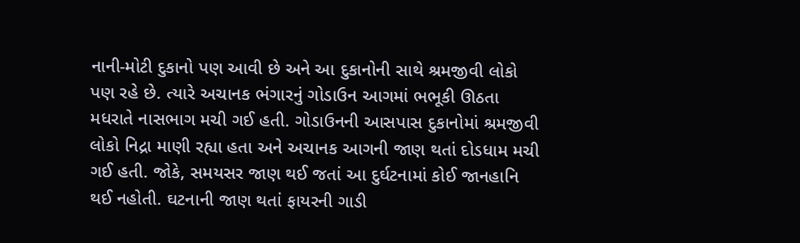નાની-મોટી દુકાનો પણ આવી છે અને આ દુકાનોની સાથે શ્રમજીવી લોકો પણ રહે છે. ત્યારે અચાનક ભંગારનું ગોડાઉન આગમાં ભભૂકી ઊઠતા મધરાતે નાસભાગ મચી ગઈ હતી. ગોડાઉનની આસપાસ દુકાનોમાં શ્રમજીવી લોકો નિદ્રા માણી રહ્યા હતા અને અચાનક આગની જાણ થતાં દોડધામ મચી ગઈ હતી. જોકે, સમયસર જાણ થઈ જતાં આ દુર્ઘટનામાં કોઈ જાનહાનિ થઈ નહોતી. ઘટનાની જાણ થતાં ફાયરની ગાડી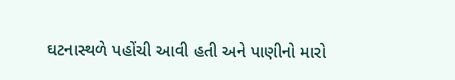ઘટનાસ્થળે પહોંચી આવી હતી અને પાણીનો મારો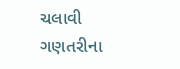ચલાવી ગણતરીના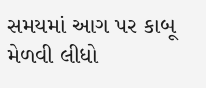સમયમાં આગ પર કાબૂ મેળવી લીધો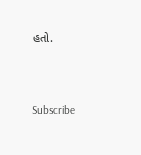હતો.





Subscribe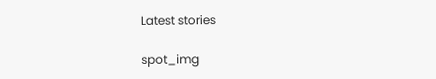Latest stories

spot_img